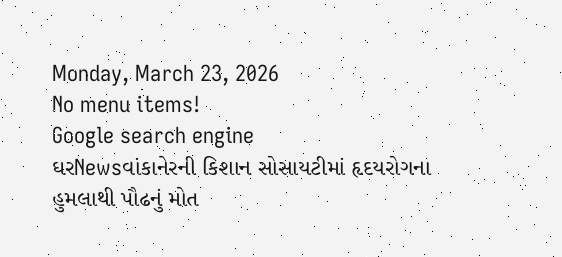Monday, March 23, 2026
No menu items!
Google search engine
ઘરNewsવાંકાનેરની કિશાન સોસાયટીમાં હૃદયરોગના હુમલાથી પૌઢનું મોત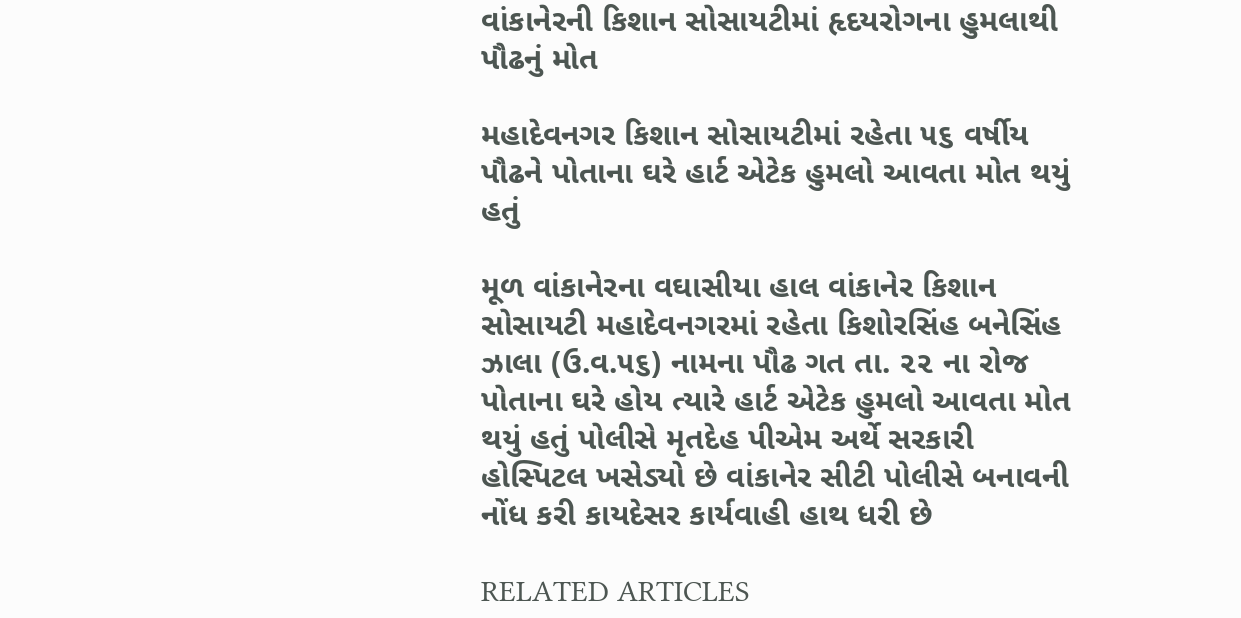વાંકાનેરની કિશાન સોસાયટીમાં હૃદયરોગના હુમલાથી પૌઢનું મોત

મહાદેવનગર કિશાન સોસાયટીમાં રહેતા ૫૬ વર્ષીય પૌઢને પોતાના ઘરે હાર્ટ એટેક હુમલો આવતા મોત થયું હતું

મૂળ વાંકાનેરના વઘાસીયા હાલ વાંકાનેર કિશાન સોસાયટી મહાદેવનગરમાં રહેતા કિશોરસિંહ બનેસિંહ ઝાલા (ઉ.વ.૫૬) નામના પૌઢ ગત તા. ૨૨ ના રોજ પોતાના ઘરે હોય ત્યારે હાર્ટ એટેક હુમલો આવતા મોત થયું હતું પોલીસે મૃતદેહ પીએમ અર્થે સરકારી હોસ્પિટલ ખસેડ્યો છે વાંકાનેર સીટી પોલીસે બનાવની નોંધ કરી કાયદેસર કાર્યવાહી હાથ ધરી છે

RELATED ARTICLES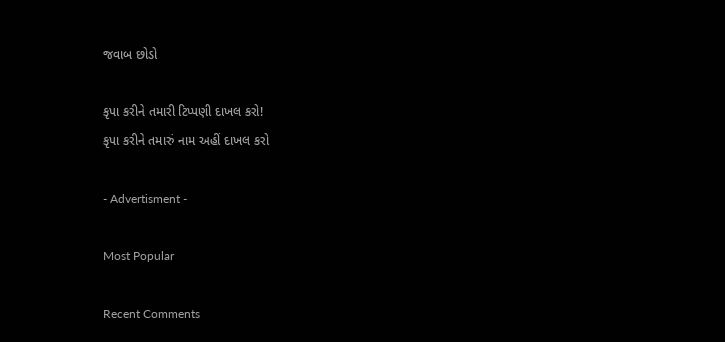જવાબ છોડો

કૃપા કરીને તમારી ટિપ્પણી દાખલ કરો!
કૃપા કરીને તમારું નામ અહીં દાખલ કરો

- Advertisment -

Most Popular

Recent Comments